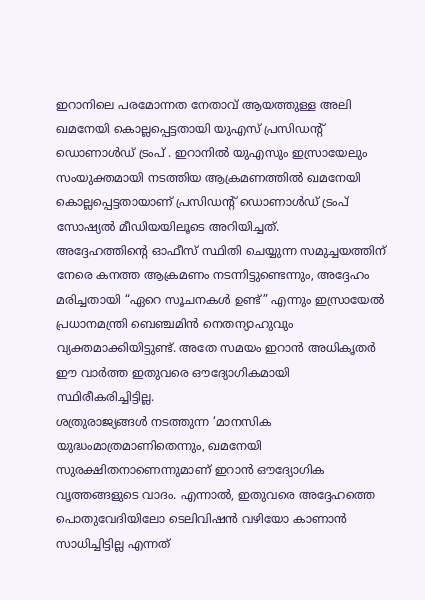ഇറാനിലെ പരമോന്നത നേതാവ് ആയത്തുള്ള അലി ഖമനേയി കൊല്ലപ്പെട്ടതായി യുഎസ് പ്രസിഡന്റ് ഡൊണാൾഡ് ട്രംപ് . ഇറാനിൽ യുഎസും ഇസ്രായേലും സംയുക്തമായി നടത്തിയ ആക്രമണത്തിൽ ഖമനേയി കൊല്ലപ്പെട്ടതായാണ് പ്രസിഡന്റ് ഡൊണാൾഡ് ട്രംപ് സോഷ്യൽ മീഡിയയിലൂടെ അറിയിച്ചത്.
അദ്ദേഹത്തിന്റെ ഓഫീസ് സ്ഥിതി ചെയ്യുന്ന സമുച്ചയത്തിന് നേരെ കനത്ത ആക്രമണം നടന്നിട്ടുണ്ടെന്നും, അദ്ദേഹം മരിച്ചതായി “ഏറെ സൂചനകൾ ഉണ്ട്” എന്നും ഇസ്രായേൽ പ്രധാനമന്ത്രി ബെഞ്ചമിൻ നെതന്യാഹുവും വ്യക്തമാക്കിയിട്ടുണ്ട്. അതേ സമയം ഇറാൻ അധികൃതർ ഈ വാർത്ത ഇതുവരെ ഔദ്യോഗികമായി സ്ഥിരീകരിച്ചിട്ടില്ല.
ശത്രുരാജ്യങ്ങൾ നടത്തുന്ന ‘മാനസിക യുദ്ധംമാത്രമാണിതെന്നും, ഖമനേയി സുരക്ഷിതനാണെന്നുമാണ് ഇറാൻ ഔദ്യോഗിക വൃത്തങ്ങളുടെ വാദം. എന്നാൽ, ഇതുവരെ അദ്ദേഹത്തെ പൊതുവേദിയിലോ ടെലിവിഷൻ വഴിയോ കാണാൻ സാധിച്ചിട്ടില്ല എന്നത്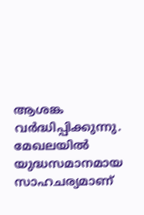ആശങ്ക വർദ്ധിപ്പിക്കുന്നു.
മേഖലയിൽ യുദ്ധസമാനമായ സാഹചര്യമാണ്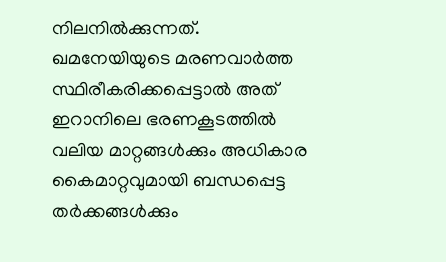നിലനിൽക്കുന്നത്. ഖമനേയിയുടെ മരണവാർത്ത സ്ഥിരീകരിക്കപ്പെട്ടാൽ അത് ഇറാനിലെ ഭരണകൂടത്തിൽ വലിയ മാറ്റങ്ങൾക്കും അധികാര കൈമാറ്റവുമായി ബന്ധപ്പെട്ട തർക്കങ്ങൾക്കും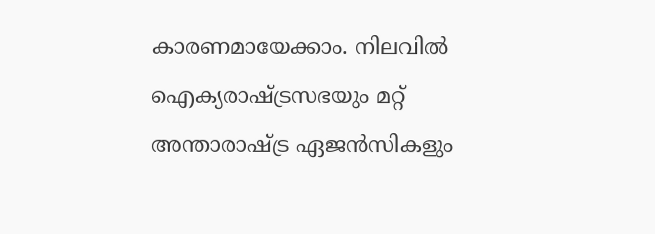കാരണമായേക്കാം. നിലവിൽ ഐക്യരാഷ്ട്രസഭയും മറ്റ് അന്താരാഷ്ട്ര ഏജൻസികളും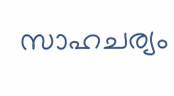സാഹചര്യം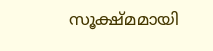സൂക്ഷ്മമായി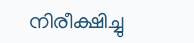നിരീക്ഷിച്ചു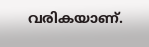വരികയാണ്.